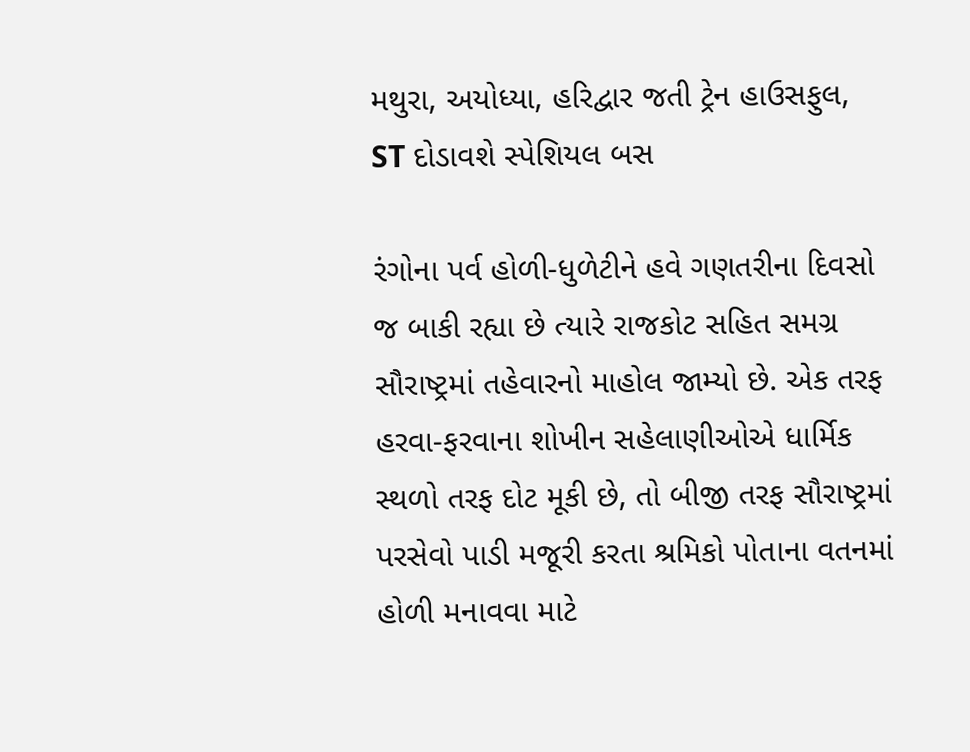મથુરા, અયોધ્યા, હરિદ્વાર જતી ટ્રેન હાઉસફુલ, ST દોડાવશે સ્પેશિયલ બસ

રંગોના પર્વ હોળી-ધુળેટીને હવે ગણતરીના દિવસો જ બાકી રહ્યા છે ત્યારે રાજકોટ સહિત સમગ્ર સૌરાષ્ટ્રમાં તહેવારનો માહોલ જામ્યો છે. એક તરફ હરવા-ફરવાના શોખીન સહેલાણીઓએ ધાર્મિક સ્થળો તરફ દોટ મૂકી છે, તો બીજી તરફ સૌરાષ્ટ્રમાં પરસેવો પાડી મજૂરી કરતા શ્રમિકો પોતાના વતનમાં હોળી મનાવવા માટે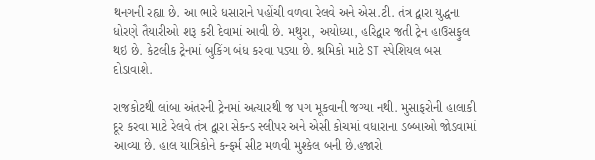થનગની રહ્યા છે. આ ભારે ધસારાને પહોંચી વળવા રેલવે અને એસ.ટી. તંત્ર દ્વારા યુદ્ધના ધોરણે તૈયારીઓ શરૂ કરી દેવામાં આવી છે. મથુરા, અયોધ્યા, હરિદ્વાર જતી ટ્રેન હાઉસફુલ થઇ છે. કેટલીક ટ્રેનમાં બુકિંગ બંધ કરવા પડ્યા છે. શ્રમિકો માટે ST સ્પેશિયલ બસ દોડાવાશે.

રાજકોટથી લાંબા અંતરની ટ્રેનમાં અત્યારથી જ પગ મૂકવાની જગ્યા નથી. મુસાફરોની હાલાકી દૂર કરવા માટે રેલવે તંત્ર દ્વારા સેકન્ડ સ્લીપર અને એસી કોચમાં વધારાના ડબ્બાઓ જોડવામાં આવ્યા છે. હાલ યાત્રિકોને કન્ફર્મ સીટ મળવી મુશ્કેલ બની છે.હજારો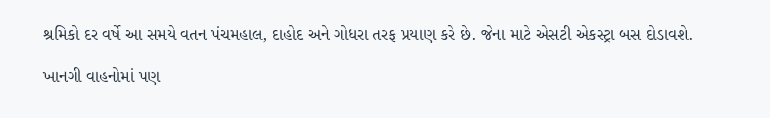શ્રમિકો દર વર્ષે આ સમયે વતન પંચમહાલ, દાહોદ અને ગોધરા તરફ પ્રયાણ કરે છે. જેના માટે એસટી એકસ્ટ્રા બસ દોડાવશે.

ખાનગી વાહનોમાં પણ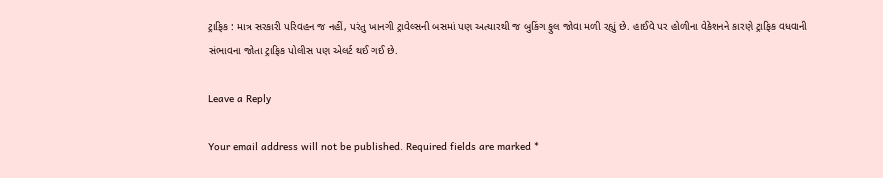ટ્રાફિક : માત્ર સરકારી પરિવહન જ નહીં, પરંતુ ખાનગી ટ્રાવેલ્સની બસમાં પણ અત્યારથી જ બુકિંગ ફુલ જોવા મળી રહ્યું છે. હાઈવે પર હોળીના વેકેશનને કારણે ટ્રાફિક વધવાની સંભાવના જોતા ટ્રાફિક પોલીસ પણ એલર્ટ થઈ ગઈ છે.

Leave a Reply

Your email address will not be published. Required fields are marked *